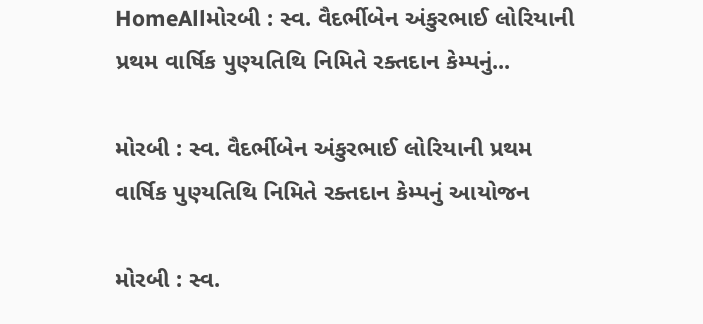HomeAllમોરબી : સ્વ. વૈદર્ભીબેન અંકુરભાઈ લોરિયાની પ્રથમ વાર્ષિક પુણ્યતિથિ નિમિતે રક્તદાન કેમ્પનું...

મોરબી : સ્વ. વૈદર્ભીબેન અંકુરભાઈ લોરિયાની પ્રથમ વાર્ષિક પુણ્યતિથિ નિમિતે રક્તદાન કેમ્પનું આયોજન

મોરબી : સ્વ.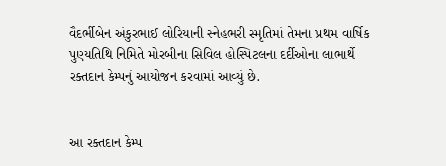વૈદર્ભીબેન અંકુરભાઈ લોરિયાની સ્નેહભરી સ્મૃતિમાં તેમના પ્રથમ વાર્ષિક પુણ્યતિથિ નિમિતે મોરબીના સિવિલ હોસ્પિટલના દર્દીઓના લાભાર્થે રક્તદાન કેમ્પનું આયોજન કરવામાં આવ્યું છે.


આ રક્તદાન કેમ્પ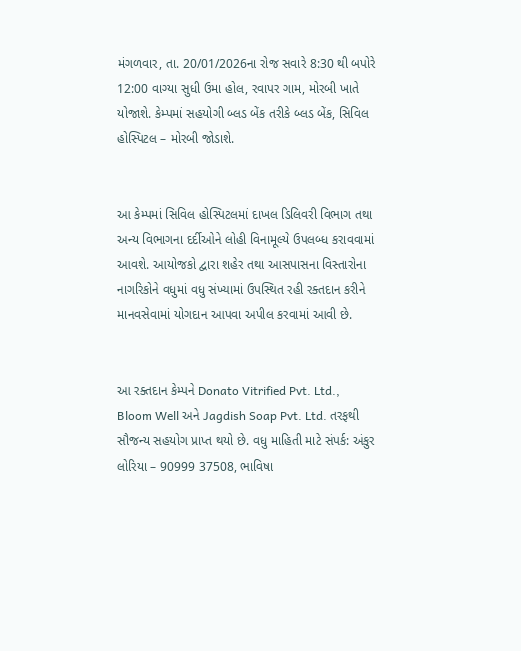મંગળવાર, તા. 20/01/2026ના રોજ સવારે 8:30 થી બપોરે 12:00 વાગ્યા સુધી ઉમા હોલ, રવાપર ગામ, મોરબી ખાતે યોજાશે. કેમ્પમાં સહયોગી બ્લડ બેંક તરીકે બ્લડ બેંક, સિવિલ હોસ્પિટલ – મોરબી જોડાશે.


આ કેમ્પમાં સિવિલ હોસ્પિટલમાં દાખલ ડિલિવરી વિભાગ તથા અન્ય વિભાગના દર્દીઓને લોહી વિનામૂલ્યે ઉપલબ્ધ કરાવવામાં આવશે. આયોજકો દ્વારા શહેર તથા આસપાસના વિસ્તારોના નાગરિકોને વધુમાં વધુ સંખ્યામાં ઉપસ્થિત રહી રક્તદાન કરીને માનવસેવામાં યોગદાન આપવા અપીલ કરવામાં આવી છે.


આ રક્તદાન કેમ્પને Donato Vitrified Pvt. Ltd., Bloom Well અને Jagdish Soap Pvt. Ltd. તરફથી સૌજન્ય સહયોગ પ્રાપ્ત થયો છે. વધુ માહિતી માટે સંપર્ક: અંકુર લોરિયા – 90999 37508, ભાવિષા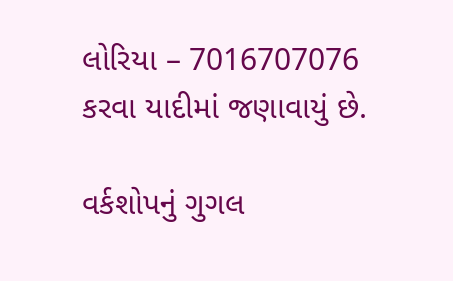લોરિયા – 7016707076 કરવા યાદીમાં જણાવાયું છે.

વર્કશોપનું ગુગલ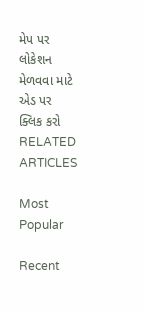મેપ પર લોકેશન મેળવવા માટે એડ પર ક્લિક કરો
RELATED ARTICLES

Most Popular

Recent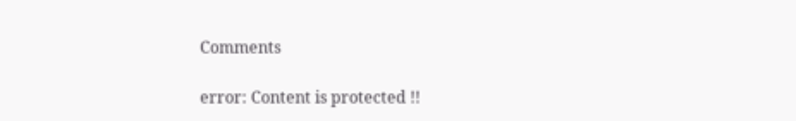Comments

error: Content is protected !!